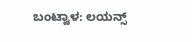ಬಂಟ್ವಾಳ: ಲಯನ್ಸ್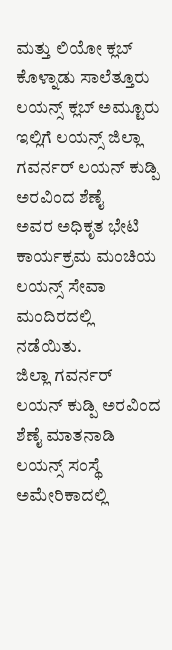ಮತ್ತು ಲಿಯೋ ಕ್ಲಬ್ ಕೊಳ್ನಾಡು ಸಾಲೆತ್ತೂರು ಲಯನ್ಸ್ ಕ್ಲಬ್ ಅಮ್ಟೂರು ಇಲ್ಲಿಗೆ ಲಯನ್ಸ್ ಜಿಲ್ಲಾ ಗವರ್ನರ್ ಲಯನ್ ಕುಡ್ಪಿ ಅರವಿಂದ ಶೆಣೈ
ಅವರ ಅಧಿಕೃತ ಭೇಟಿ ಕಾರ್ಯಕ್ರಮ ಮಂಚಿಯ ಲಯನ್ಸ್ ಸೇವಾ ಮಂದಿರದಲ್ಲಿ ನಡೆಯಿತು.
ಜಿಲ್ಲಾ ಗವರ್ನರ್ ಲಯನ್ ಕುಡ್ಪಿ ಅರವಿಂದ ಶೆಣೈ ಮಾತನಾಡಿ ಲಯನ್ಸ್ ಸಂಸ್ಥೆ ಅಮೇರಿಕಾದಲ್ಲಿ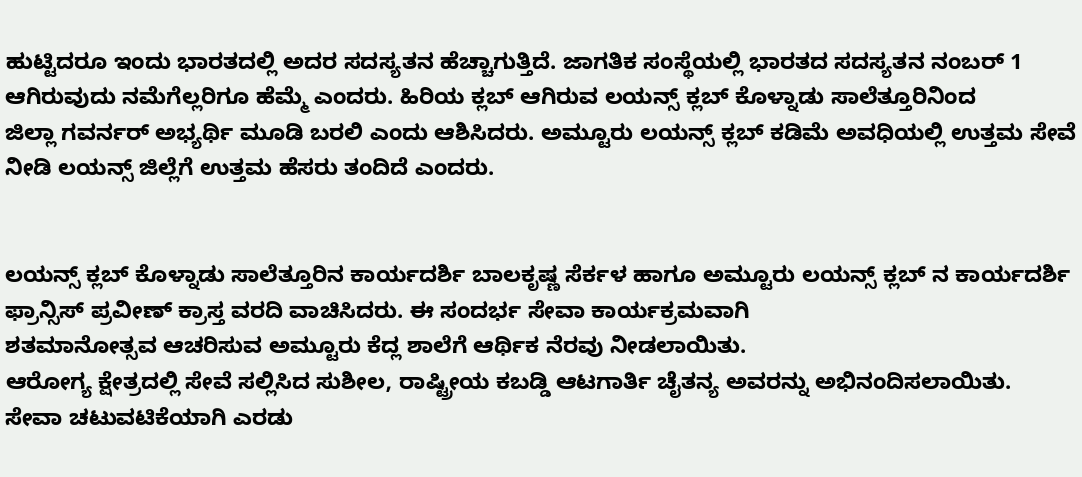ಹುಟ್ಟಿದರೂ ಇಂದು ಭಾರತದಲ್ಲಿ ಅದರ ಸದಸ್ಯತನ ಹೆಚ್ಚಾಗುತ್ತಿದೆ. ಜಾಗತಿಕ ಸಂಸ್ಥೆಯಲ್ಲಿ ಭಾರತದ ಸದಸ್ಯತನ ನಂಬರ್ 1 ಆಗಿರುವುದು ನಮೆಗೆಲ್ಲರಿಗೂ ಹೆಮ್ಮೆ ಎಂದರು. ಹಿರಿಯ ಕ್ಲಬ್ ಆಗಿರುವ ಲಯನ್ಸ್ ಕ್ಲಬ್ ಕೊಳ್ನಾಡು ಸಾಲೆತ್ತೂರಿನಿಂದ
ಜಿಲ್ಲಾ ಗವರ್ನರ್ ಅಭ್ಯರ್ಥಿ ಮೂಡಿ ಬರಲಿ ಎಂದು ಆಶಿಸಿದರು. ಅಮ್ಟೂರು ಲಯನ್ಸ್ ಕ್ಲಬ್ ಕಡಿಮೆ ಅವಧಿಯಲ್ಲಿ ಉತ್ತಮ ಸೇವೆ ನೀಡಿ ಲಯನ್ಸ್ ಜಿಲ್ಲೆಗೆ ಉತ್ತಮ ಹೆಸರು ತಂದಿದೆ ಎಂದರು.


ಲಯನ್ಸ್ ಕ್ಲಬ್ ಕೊಳ್ನಾಡು ಸಾಲೆತ್ತೂರಿನ ಕಾರ್ಯದರ್ಶಿ ಬಾಲಕೃಷ್ಣ ಸೆರ್ಕಳ ಹಾಗೂ ಅಮ್ಟೂರು ಲಯನ್ಸ್ ಕ್ಲಬ್ ನ ಕಾರ್ಯದರ್ಶಿ ಫ್ರಾನ್ಸಿಸ್ ಪ್ರವೀಣ್ ಕ್ರಾಸ್ತ ವರದಿ ವಾಚಿಸಿದರು. ಈ ಸಂದರ್ಭ ಸೇವಾ ಕಾರ್ಯಕ್ರಮವಾಗಿ
ಶತಮಾನೋತ್ಸವ ಆಚರಿಸುವ ಅಮ್ಟೂರು ಕೆದ್ಲ ಶಾಲೆಗೆ ಆರ್ಥಿಕ ನೆರವು ನೀಡಲಾಯಿತು.
ಆರೋಗ್ಯ ಕ್ಷೇತ್ರದಲ್ಲಿ ಸೇವೆ ಸಲ್ಲಿಸಿದ ಸುಶೀಲ, ರಾಷ್ಟ್ರೀಯ ಕಬಡ್ಡಿ ಆಟಗಾರ್ತಿ ಚೈತನ್ಯ ಅವರನ್ನು ಅಭಿನಂದಿಸಲಾಯಿತು.
ಸೇವಾ ಚಟುವಟಿಕೆಯಾಗಿ ಎರಡು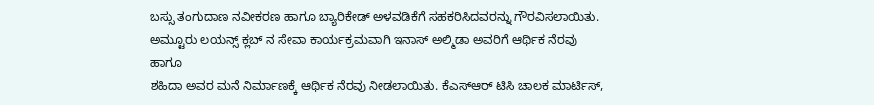ಬಸ್ಸು ತಂಗುದಾಣ ನವೀಕರಣ ಹಾಗೂ ಬ್ಯಾರಿಕೇಡ್ ಅಳವಡಿಕೆಗೆ ಸಹಕರಿಸಿದವರನ್ನು ಗೌರವಿಸಲಾಯಿತು. ಅಮ್ಟೂರು ಲಯನ್ಸ್ ಕ್ಲಬ್ ನ ಸೇವಾ ಕಾರ್ಯಕ್ರಮವಾಗಿ ಇನಾಸ್ ಅಲ್ಮಿಡಾ ಅವರಿಗೆ ಆರ್ಥಿಕ ನೆರವು ಹಾಗೂ
ಶಹಿದಾ ಅವರ ಮನೆ ನಿರ್ಮಾಣಕ್ಕೆ ಆರ್ಥಿಕ ನೆರವು ನೀಡಲಾಯಿತು. ಕೆಎಸ್ಆರ್ ಟಿಸಿ ಚಾಲಕ ಮಾರ್ಟಿಸ್,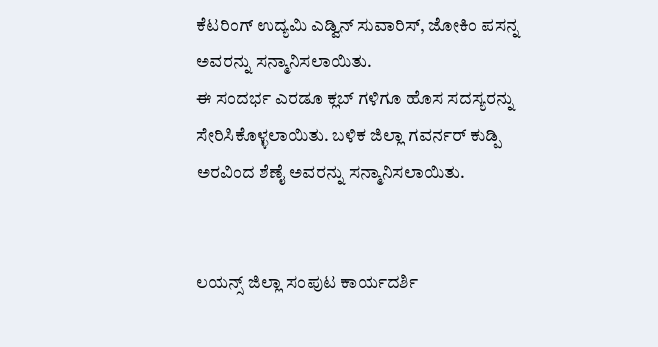ಕೆಟರಿಂಗ್ ಉದ್ಯಮಿ ಎಡ್ವಿನ್ ಸುವಾರಿಸ್, ಜೋಕಿಂ ಪಸನ್ನ ಅವರನ್ನು ಸನ್ಮಾನಿಸಲಾಯಿತು.
ಈ ಸಂದರ್ಭ ಎರಡೂ ಕ್ಲಬ್ ಗಳಿಗೂ ಹೊಸ ಸದಸ್ಯರನ್ನು ಸೇರಿಸಿಕೊಳ್ಳಲಾಯಿತು. ಬಳಿಕ ಜಿಲ್ಲಾ ಗವರ್ನರ್ ಕುಡ್ಪಿ ಅರವಿಂದ ಶೆಣೈ ಅವರನ್ನು ಸನ್ಮಾನಿಸಲಾಯಿತು.


ಲಯನ್ಸ್ ಜಿಲ್ಲಾ ಸಂಪುಟ ಕಾರ್ಯದರ್ಶಿ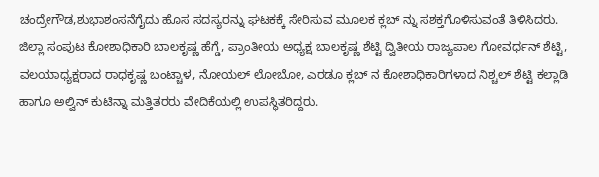ಚಂದ್ರೇಗೌಡ,ಶುಭಾಶಂಸನೆಗೈದು ಹೊಸ ಸದಸ್ಯರನ್ನು ಘಟಕಕ್ಕೆ ಸೇರಿಸುವ ಮೂಲಕ ಕ್ಲಬ್ ನ್ನು ಸಶಕ್ತಗೊಳಿಸುವಂತೆ ತಿಳಿಸಿದರು.
ಜಿಲ್ಲಾ ಸಂಪುಟ ಕೋಶಾಧಿಕಾರಿ ಬಾಲಕೃಷ್ಣ ಹೆಗ್ಡೆ, ಪ್ರಾಂತೀಯ ಅಧ್ಯಕ್ಷ ಬಾಲಕೃಷ್ಣ ಶೆಟ್ಟಿ ದ್ವಿತೀಯ ರಾಜ್ಯಪಾಲ ಗೋವರ್ಧನ್ ಶೆಟ್ಟಿ, ವಲಯಾಧ್ಯಕ್ಷರಾದ ರಾಧಕೃಷ್ಣ ಬಂಟ್ಚಾಳ, ನೋಯಲ್ ಲೋಬೋ, ಎರಡೂ ಕ್ಲಬ್ ನ ಕೋಶಾಧಿಕಾರಿಗಳಾದ ನಿಶ್ಚಲ್ ಶೆಟ್ಟಿ ಕಲ್ಲಾಡಿ ಹಾಗೂ ಅಲ್ವಿನ್ ಕುಟಿನ್ನಾ ಮತ್ತಿತರರು ವೇದಿಕೆಯಲ್ಲಿ ಉಪಸ್ಥಿತರಿದ್ದರು.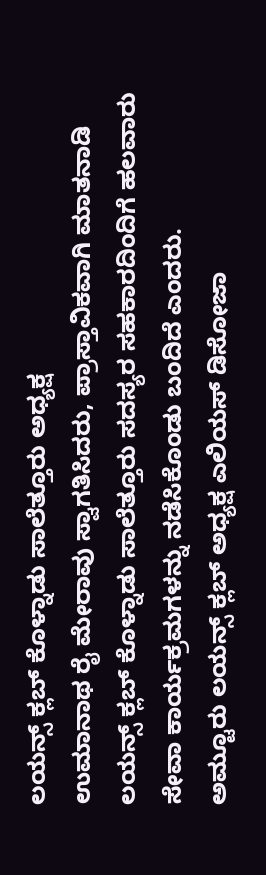ಲಯನ್ಸ್ ಕ್ಲಬ್ ಕೊಳ್ನಾಡು ಸಾಲೆತ್ತೂರು ಅಧ್ಯಕ್ಷ
ಉಮಾನಾಥ ರೈ ಮೇರಾವು ಸ್ವಾಗತಿಸಿದರು, ಪ್ರಾಸ್ತಾವಿಕವಾಗಿ ಮಾತನಾಡಿ ಲಯನ್ಸ್ ಕ್ಲಬ್ ಕೊಳ್ನಾಡು ಸಾಲೆತ್ತೂರು ಸದಸ್ಯರ ಸಹಕಾರದಿಂದಿಗೆ ಹಲವಾರು ಸೇವಾ ಕಾರ್ಯಕ್ರಮಗಳನ್ನು ನಡೆಸಿಕೊಂಡು ಬಂದಿದೆ ಎಂದರು.
ಅಮ್ಟೂರು ಲಯನ್ಸ್ ಕ್ಲಬ್ ಅಧ್ಯಕ್ಷ ಎಲಿಯಸ್ ಡಿಸೋಜಾ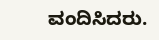ವಂದಿಸಿದರು.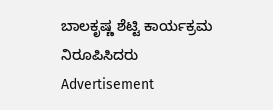ಬಾಲಕೃಷ್ಣ ಶೆಟ್ಟಿ ಕಾರ್ಯಕ್ರಮ ನಿರೂಪಿಸಿದರು
Advertisement